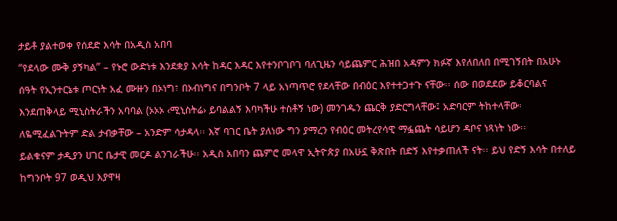ታይቶ ያልተወቀ የሰደድ እሳት በአዲስ አበባ
“የደላው ሙቅ ያኝካል” – የኑሮ ውድነቱ እንደቋያ እሳት ከዳር እዳር እየተንቦገቦገ ባለጊዜን ሳይጨምር ሕዝበ አዳምን ክፉኛ እየለበለበ በሚገኝበት በአሁኑ ሰዓት የኢንተርኔቱ ጦርነት አፈ ሙዙን በኦነግ፣ በኦብነግና በግንቦት 7 ላይ አነጣጥሮ የደላቸው በብዕር እየተተጋተጉ ናቸው፡፡ ሰው በወደደው ይቆርባልና እንደጠቅላይ ሚኒስትራችን አባባል (ኦኦኦ ‹ሚኒስትሬ› ይባልልኝ እባካችሁ ተስቶኝ ነው) መንገዱን ጨርቅ ያድርግላቸው፤ አድባርም ትከተላቸው፡ ለዬሚፈልጉትም ድል ታብቃቸው – አንድም ሳታዳላ፡፡ እኛ ባገር ቤት ያለነው ግን ያማረን የብዕር መትረየሳዊ ማፏጨት ሳይሆን ዳቦና ነጻነት ነው፡፡
ይልቁናም ታዲያን ሀገር ቤታዊ መርዶ ልንገራችሁ፡፡ አዲስ አበባን ጨምሮ መላዋ ኢትዮጵያ በአሁኗ ቅጽበት በድኝ እየተቃጠለች ናት፡፡ ይህ የድኝ እሳት በተለይ ከግንቦት 97 ወዲህ እያዋዛ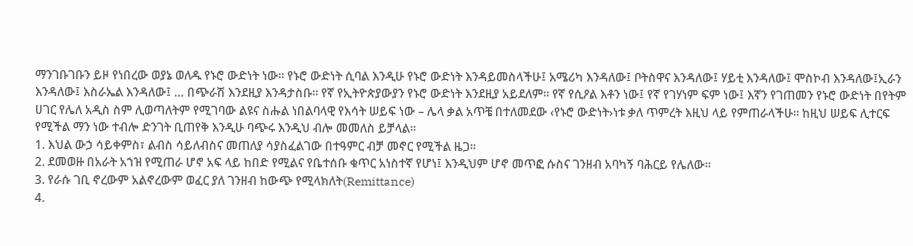ማንገቡገቡን ይዞ የነበረው ወያኔ ወለዱ የኑሮ ውድነት ነው፡፡ የኑሮ ውድነት ሲባል እንዲሁ የኑሮ ውድነት እንዳይመስላችሁ፤ አሜሪካ እንዳለው፤ ቦትስዋና እንዳለው፤ ሃይቲ እንዳለው፤ ሞስኮብ እንዳለው፤ኢራን እንዳለው፤ እስራኤል እንዳለው፤ … በጭራሽ እንደዚያ እንዳታስቡ፡፡ የኛ የኢትዮጵያውያን የኑሮ ውድነት እንደዚያ አይደለም፡፡ የኛ የሲዖል እቶን ነው፤ የኛ የገሃነም ፍም ነው፤ እኛን የገጠመን የኑሮ ውድነት በየትም ሀገር የሌለ አዲስ ስም ሊወጣለትም የሚገባው ልዩና ስሑል ነበልባላዊ የእሳት ሠይፍ ነው – ሌላ ቃል አጥቼ በተለመደው ‹የኑሮ ውድነት›ነቱ ቃለ ጥምረት እዚህ ላይ የምጠራላችሁ፡፡ ከዚህ ሠይፍ ሊተርፍ የሚችል ማን ነው ተብሎ ድንገት ቢጠየቅ እንዲሁ ባጭሩ እንዲህ ብሎ መመለስ ይቻላል፡፡
1. እህል ውኃ ሳይቀምስ፣ ልብስ ሳይለብስና መጠለያ ሳያስፈልገው በተዓምር ብቻ መኖር የሚችል ዜጋ፡፡
2. ደመወዙ በአራት አኀዝ የሚጠራ ሆኖ አፍ ላይ ከበድ የሚልና የቤተሰቡ ቁጥር አነስተኛ የሆነ፤ እንዲህም ሆኖ መጥፎ ሱስና ገንዘብ አባካኝ ባሕርይ የሌለው፡፡
3. የራሱ ገቢ ኖረውም አልኖረውም ወፈር ያለ ገንዘብ ከውጭ የሚላክለት(Remittance)
4.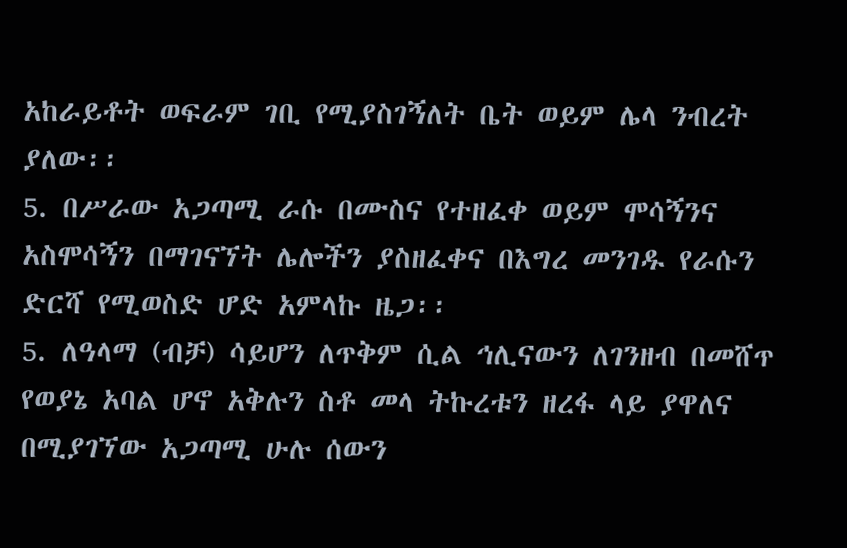አከራይቶት ወፍራም ገቢ የሚያስገኝለት ቤት ወይም ሌላ ንብረት ያለው፡፡
5. በሥራው አጋጣሚ ራሱ በሙስና የተዘፈቀ ወይም ሞሳኝንና አስሞሳኝን በማገናኘት ሌሎችን ያስዘፈቀና በእግረ መንገዱ የራሱን ድርሻ የሚወስድ ሆድ አምላኩ ዜጋ፡፡
5. ለዓላማ (ብቻ) ሳይሆን ለጥቅም ሲል ኅሊናውን ለገንዘብ በመሸጥ የወያኔ አባል ሆኖ አቅሉን ስቶ መላ ትኩረቱን ዘረፋ ላይ ያዋለና በሚያገኘው አጋጣሚ ሁሉ ሰውን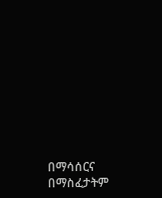በማሳሰርና በማስፈታትም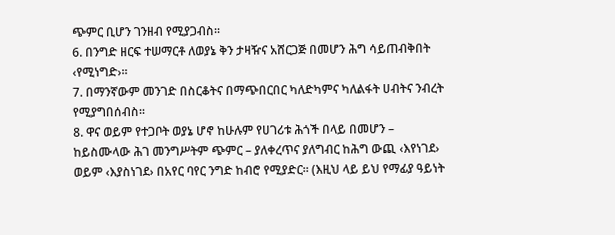ጭምር ቢሆን ገንዘብ የሚያጋብስ፡፡
6. በንግድ ዘርፍ ተሠማርቶ ለወያኔ ቅን ታዛዥና አሸርጋጅ በመሆን ሕግ ሳይጠብቅበት ‹የሚነግድ›፡፡
7. በማንኛውም መንገድ በስርቆትና በማጭበርበር ካለድካምና ካለልፋት ሀብትና ንብረት የሚያግበሰብስ፡፡
8. ዋና ወይም የተጋቦት ወያኔ ሆኖ ከሁሉም የሀገሪቱ ሕጎች በላይ በመሆን – ከይስሙላው ሕገ መንግሥትም ጭምር – ያለቀረጥና ያለግብር ከሕግ ውጪ ‹እየነገደ› ወይም ‹እያስነገደ› በአየር ባየር ንግድ ከብሮ የሚያድር፡፡ (እዚህ ላይ ይህ የማፊያ ዓይነት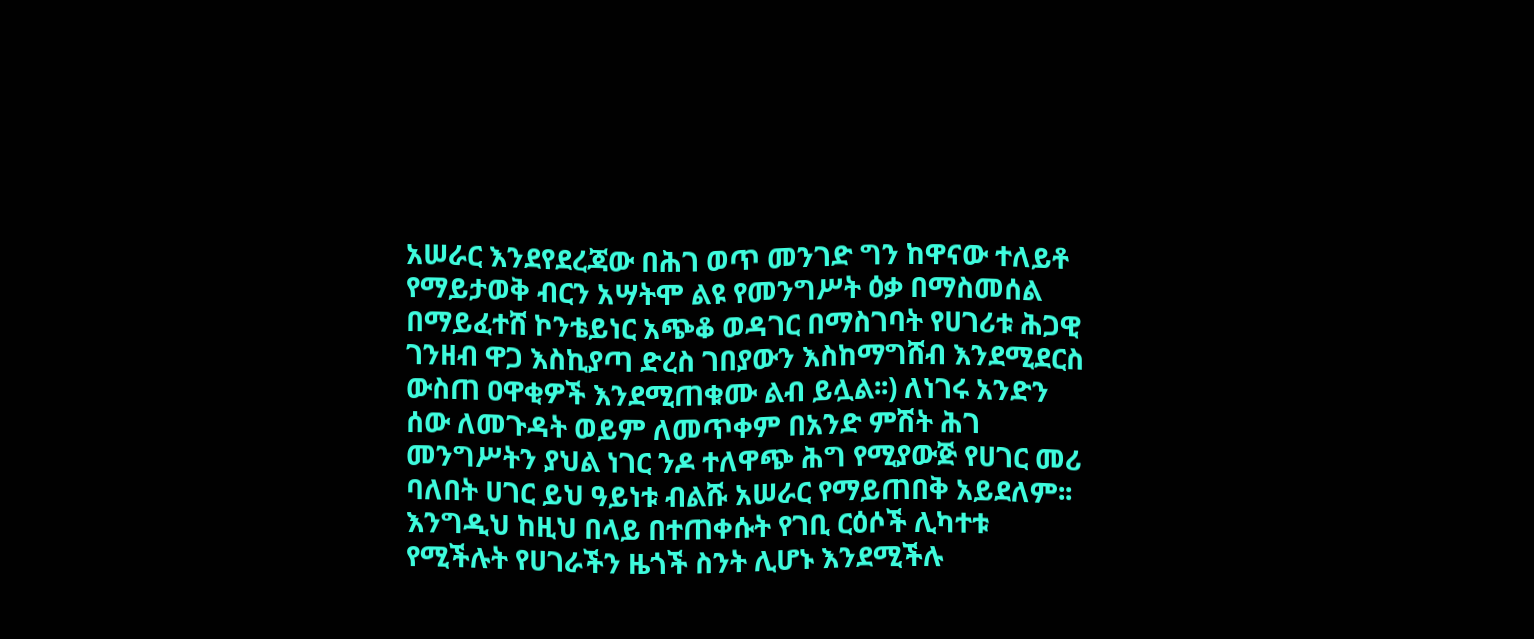አሠራር እንደየደረጃው በሕገ ወጥ መንገድ ግን ከዋናው ተለይቶ የማይታወቅ ብርን አሣትሞ ልዩ የመንግሥት ዕቃ በማስመሰል በማይፈተሸ ኮንቴይነር አጭቆ ወዳገር በማስገባት የሀገሪቱ ሕጋዊ ገንዘብ ዋጋ እስኪያጣ ድረስ ገበያውን እስከማግሸብ እንደሚደርስ ውስጠ ዐዋቂዎች እንደሚጠቁሙ ልብ ይሏል፡፡) ለነገሩ አንድን ሰው ለመጉዳት ወይም ለመጥቀም በአንድ ምሽት ሕገ መንግሥትን ያህል ነገር ንዶ ተለዋጭ ሕግ የሚያውጅ የሀገር መሪ ባለበት ሀገር ይህ ዓይነቱ ብልሹ አሠራር የማይጠበቅ አይደለም፡፡
እንግዲህ ከዚህ በላይ በተጠቀሱት የገቢ ርዕሶች ሊካተቱ የሚችሉት የሀገራችን ዜጎች ስንት ሊሆኑ እንደሚችሉ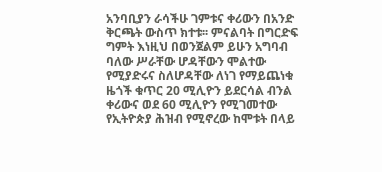አንባቢያን ራሳችሁ ገምቱና ቀሪውን በአንድ ቅርጫት ውስጥ ክተቱ፡፡ ምናልባት በግርድፍ ግምት እነዚህ በወንጀልም ይሁን አግባብ ባለው ሥራቸው ሆዳቸውን ሞልተው የሚያድሩና ስለሆዳቸው ለነገ የማይጨነቁ ዜጎች ቁጥር 20 ሚሊዮን ይደርሳል ብንል ቀሪውና ወደ 60 ሚሊዮን የሚገመተው የኢትዮጵያ ሕዝብ የሚኖረው ከሞቱት በላይ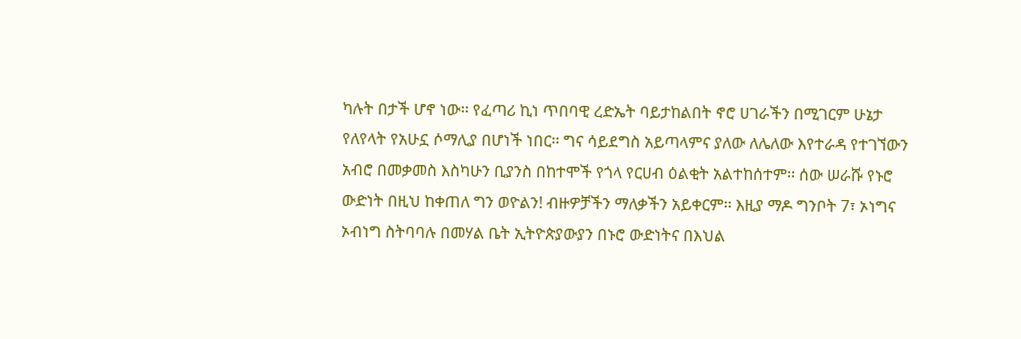ካሉት በታች ሆኖ ነው፡፡ የፈጣሪ ኪነ ጥበባዊ ረድኤት ባይታከልበት ኖሮ ሀገራችን በሚገርም ሁኔታ የለየላት የአሁኗ ሶማሊያ በሆነች ነበር፡፡ ግና ሳይደግስ አይጣላምና ያለው ለሌለው እየተራዳ የተገኘውን አብሮ በመቃመስ እስካሁን ቢያንስ በከተሞች የጎላ የርሀብ ዕልቂት አልተከሰተም፡፡ ሰው ሠራሹ የኑሮ ውድነት በዚህ ከቀጠለ ግን ወዮልን! ብዙዎቻችን ማለቃችን አይቀርም፡፡ እዚያ ማዶ ግንቦት 7፣ ኦነግና ኦብነግ ስትባባሉ በመሃል ቤት ኢትዮጵያውያን በኑሮ ውድነትና በእህል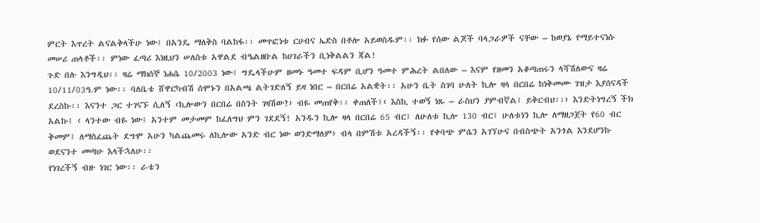ምርት እጥረት ልናልቅላችሁ ነው፤ በአንዴ ማለቅስ ባልከፋ፡፡ መጥፎነቱ ርሀብና ኤድስ በቶሎ አይወስዱም፡፡ ክፉ የሰው ልጆች ባላጋራዎች ናቸው – ከወያኔ የማይተናነሱ መሠሪ ጠላቶች፡፡ ምነው ፈጣሪ እነዚህን ሠለስቱ አዋልደ ብዔልዘቡል ከሀገራችን ቢነቅልልን ጃል!
ጉድ በሉ እንግዲህ፡፡ ዛሬ ማክሰኞ ነሐሴ 10/2003 ነው፤ ግዴላችሁም ዘመኑ ዓመተ ፍዳም ቢሆን ዓመተ ምሕረት ልበለው – እናም የዘመን አቆጣጠሩን ላሻሽለውና ዛሬ 10/11/03ዓ.ም ነው፡፡ ባለቤቴ ሸዋርካብሽ ሰሞኑን በአልጫ ልትገድለኝ ይዛ ነበር – በርበሬ አልቋት፡፡ አሁን ቤት ስገባ ሁለት ኪሎ ዛላ በርበሬ ከነቅመሙ ገዝታ እያሰናዳች ደረስኩ፡፡ እናንተ ጋር ተገናኙ ሲለኝ ‹ኪሎውን በርበሬ በስንት ገዛሽው?› ብዬ መጠየቅ፡፡ ቀጠለች፤‹ እስኪ ተወኝ ነጹ – ራስህን ያምብኛል፤ ይቅርብህ፡፡› እንድትነግረኝ ችክ አልኩ፤ ‹ ላንተው ብዬ ነው፤ አንተም መታመም ከፈለግህ ምን ገደደኝ! አንዱን ኪሎ ዛላ በርበሬ 65 ብር፤ ለሁለቱ ኪሎ 130 ብር፤ ሁለቱነን ኪሎ ለማዘጋጀት የ60 ብር ቅመም፤ ለማስፈጨት ደግሞ አሁን ካልጨመሩ ለኪሎው አንድ ብር ነው ወንድማለም› ብላ በምሽቱ አረዳችኝ፡፡ የቀባጭ ምሴን አገኘሁና በብስጭት አንጎል እንደሆንኩ ወደናንተ መጣሁ እላችኋለሁ፡፡
የነገረችኝ ብዙ ነገር ነው፡፡ ራቴን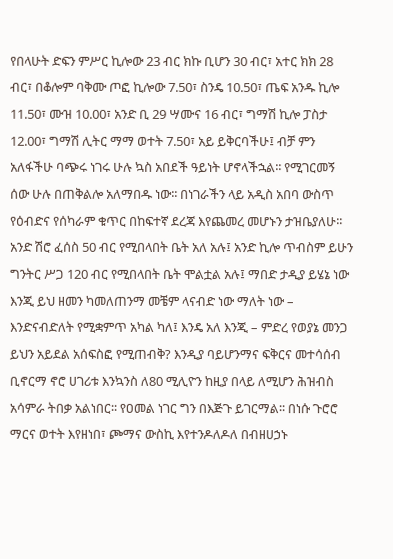የበላሁት ድፍን ምሥር ኪሎው 23 ብር ክኩ ቢሆን 30 ብር፣ አተር ክክ 28 ብር፣ በቆሎም ባቅሙ ጦፎ ኪሎው 7.50፣ ስንዴ 10.50፣ ጤፍ አንዱ ኪሎ 11.50፣ ሙዝ 10.00፣ አንድ ቢ 29 ሣሙና 16 ብር፣ ግማሽ ኪሎ ፓስታ 12.00፣ ግማሽ ሊትር ማማ ወተት 7.50፣ አይ ይቅርባችሁ፤ ብቻ ምን አለፋችሁ ባጭሩ ነገሩ ሁሉ ኳስ አበደች ዓይነት ሆኖላችኋል፡፡ የሚገርመኝ ሰው ሁሉ በጠቅልሎ አለማበዱ ነው፡፡ በነገራችን ላይ አዲስ አበባ ውስጥ የዕብድና የሰካራም ቁጥር በከፍተኛ ደረጃ እየጨመረ መሆኑን ታዝቤያለሁ፡፡ አንድ ሽሮ ፈሰስ 50 ብር የሚበላበት ቤት አለ አሉ፤ አንድ ኪሎ ጥብስም ይሁን ግንትር ሥጋ 120 ብር የሚበላበት ቤት ሞልቷል አሉ፤ ማበድ ታዲያ ይሄኔ ነው እንጂ ይህ ዘመን ካመለጠንማ መቼም ላናብድ ነው ማለት ነው – እንድናብድለት የሚቋምጥ አካል ካለ፤ እንዴ አለ እንጂ – ምድረ የወያኔ መንጋ ይህን አይደል አሰፍስፎ የሚጠብቅ? እንዲያ ባይሆንማና ፍቅርና መተሳሰብ ቢኖርማ ኖሮ ሀገሪቱ እንኳንስ ለ80 ሚሊዮን ከዚያ በላይ ለሚሆን ሕዝብስ አሳምራ ትበቃ አልነበር፡፡ የዐመል ነገር ግን በእጅጉ ይገርማል፡፡ በነሱ ጉሮሮ ማርና ወተት እየዘነበ፣ ጮማና ውስኪ እየተንዶለዶለ በብዘሀኃኑ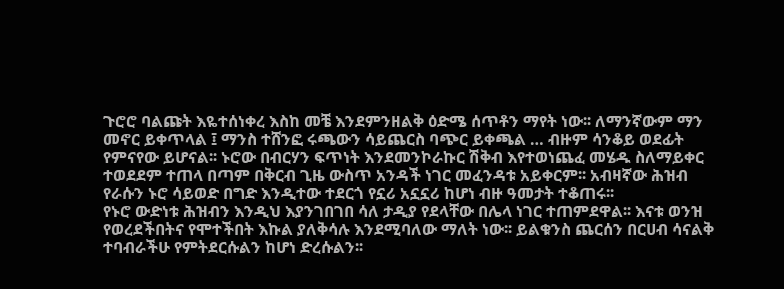ጉሮሮ ባልጩት እዬተሰነቀረ እስከ መቼ እንደምንዘልቅ ዕድሜ ሰጥቶን ማየት ነው፡፡ ለማንኛውም ማን መኖር ይቀጥላል ፤ ማንስ ተሸንፎ ሩጫውን ሳይጨርስ ባጭር ይቀጫል … ብዙም ሳንቆይ ወደፊት የምናየው ይሆናል፡፡ ኑሮው በብርሃን ፍጥነት እንደመንኮራኩር ሽቅብ እየተወነጨፈ መሄዱ ስለማይቀር ተወደደም ተጠላ በጣም በቅርብ ጊዜ ውስጥ አንዳች ነገር መፈንዳቱ አይቀርም፡፡ አብዛኛው ሕዝብ የራሱን ኑሮ ሳይወድ በግድ እንዲተው ተደርጎ የኗሪ አኗኗሪ ከሆነ ብዙ ዓመታት ተቆጠሩ፡፡
የኑሮ ውድነቱ ሕዝብን እንዲህ እያንገበገበ ሳለ ታዲያ የደላቸው በሌላ ነገር ተጠምደዋል፡፡ እናቱ ወንዝ የወረደችበትና የሞተችበት እኩል ያለቅሳሉ እንደሚባለው ማለት ነው፡፡ ይልቁንስ ጨርሰን በርሀብ ሳናልቅ ተባብራችሁ የምትደርሱልን ከሆነ ድረሱልን፡፡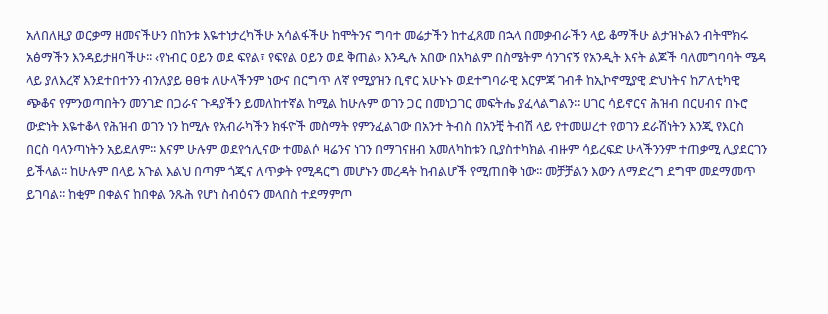አለበለዚያ ወርቃማ ዘመናችሁን በከንቱ እዬተነታረካችሁ አሳልፋችሁ ከሞትንና ግባተ መሬታችን ከተፈጸመ በኋላ በመቃብራችን ላይ ቆማችሁ ልታዝኑልን ብትሞክሩ አፅማችን እንዳይታዘባችሁ፡፡ ‹የነብር ዐይን ወደ ፍየል፣ የፍየል ዐይን ወደ ቅጠል› እንዲሉ አበው በአካልም በስሜትም ሳንገናኝ የአንዲት እናት ልጆች ባለመግባባት ሜዳ ላይ ያለእረኛ እንደተበተንን ብንለያይ ፀፀቱ ለሁላችንም ነውና በርግጥ ለኛ የሚያዝን ቢኖር አሁኑኑ ወደተግባራዊ እርምጃ ገብቶ ከኢኮኖሚያዊ ድህነትና ከፖለቲካዊ ጭቆና የምንወጣበትን መንገድ በጋራና ጉዳያችን ይመለከተኛል ከሚል ከሁሉም ወገን ጋር በመነጋገር መፍትሔ ያፈላልግልን፡፡ ሀገር ሳይኖርና ሕዝብ በርሀብና በኑሮ ውድነት እዬተቆላ የሕዝብ ወገን ነን ከሚሉ የአብራካችን ክፋዮች መስማት የምንፈልገው በአንተ ትብስ በአንቺ ትብሽ ላይ የተመሠረተ የወገን ደራሽነትን እንጂ የእርስ በርስ ባላንጣነትን አይደለም፡፡ እናም ሁሉም ወደየኅሊናው ተመልሶ ዛሬንና ነገን በማገናዘብ አመለካከቱን ቢያስተካክል ብዙም ሳይረፍድ ሁላችንንም ተጠቃሚ ሊያደርገን ይችላል፡፡ ከሁሉም በላይ አጉል እልህ በጣም ጎጂና ለጥቃት የሚዳርግ መሆኑን መረዳት ከብልሆች የሚጠበቅ ነው፡፡ መቻቻልን እውን ለማድረግ ደግሞ መደማመጥ ይገባል፡፡ ከቂም በቀልና ከበቀል ንጹሕ የሆነ ስብዕናን መላበስ ተደማምጦ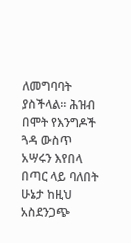ለመግባባት ያስችላል፡፡ ሕዝብ በሞት የእንግዶች ጓዳ ውስጥ አሣሩን እየበላ በጣር ላይ ባለበት ሁኔታ ከዚህ አስደንጋጭ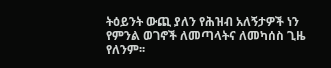ትዕይንት ውጪ ያለን የሕዝብ አለኝታዎች ነን የምንል ወገኖች ለመጣላትና ለመካሰስ ጊዜ የለንም፡፡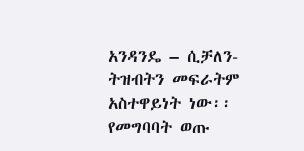አንዳንዴ – ሲቻለን- ትዝብትን መፍራትም አስተዋይነት ነው፡፡ የመግባባት ወጡ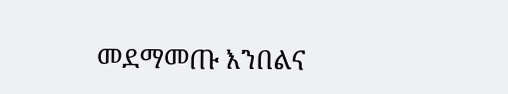መደማመጡ እንበልና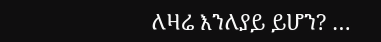ለዛሬ እንለያይ ይሆን? …